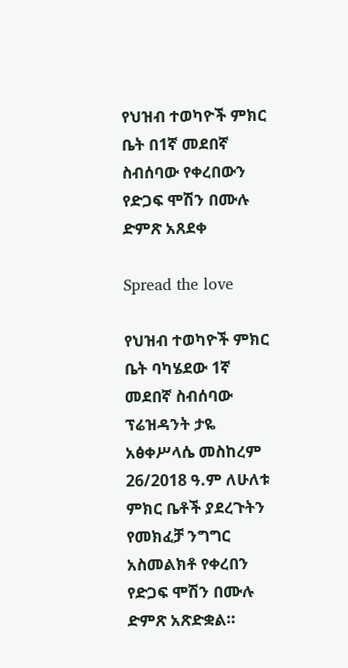የህዝብ ተወካዮች ምክር ቤት በ1ኛ መደበኛ ስብሰባው የቀረበውን የድጋፍ ሞሽን በሙሉ ድምጽ አጸደቀ

Spread the love

የህዝብ ተወካዮች ምክር ቤት ባካሄደው 1ኛ መደበኛ ስብሰባው ፕሬዝዳንት ታዬ አፅቀሥላሴ መስከረም 26/2018 ዓ.ም ለሁለቱ ምክር ቤቶች ያደረጉትን የመክፈቻ ንግግር አስመልክቶ የቀረበን የድጋፍ ሞሽን በሙሉ ድምጽ አጽድቋል።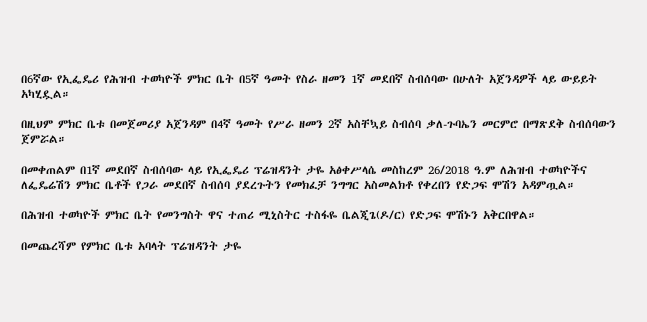በ6ኛው የኢፌዴሪ የሕዝብ ተወካዮች ምክር ቤት በ5ኛ ዓመት የስራ ዘመን 1ኛ መደበኛ ስብሰባው በሁለት አጀንዳዎች ላይ ውይይት አካሂዷል።

በዚህም ምክር ቤቱ በመጀመሪያ አጀንዳም በ4ኛ ዓመት የሥራ ዘመን 2ኛ አስቸኳይ ስብሰባ ቃለ-ጉባኤን መርምሮ በማጽደቅ ስብሰባውን ጀምሯል።

በመቀጠልም በ1ኛ መደበኛ ስብሰባው ላይ የኢፌዴሪ ፕሬዝዳንት ታዬ አፅቀሥላሴ መስከረም 26/2018 ዓ.ም ለሕዝብ ተወካዮችና ለፌዴሬሽን ምክር ቤቶች የጋራ መደበኛ ስብሰባ ያደረጉትን የመክፈቻ ንግግር አስመልክቶ የቀረበን የድጋፍ ሞሽን አዳምጧል።

በሕዝብ ተወካዮች ምክር ቤት የመንግስት ዋና ተጠሪ ሚኒስትር ተስፋዬ ቤልጂጌ(ዶ/ር) የድጋፍ ሞሽኑን አቅርበዋል።

በመጨረሻም የምክር ቤቱ አባላት ፕሬዝዳንት ታዬ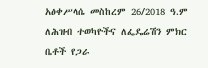አፅቀሥላሴ መስከረም 26/2018 ዓ.ም ለሕዝብ ተወካዮችና ለፌዴሬሽን ምክር ቤቶች የጋራ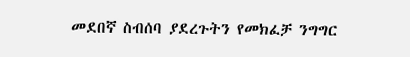መደበኛ ስብሰባ ያደረጉትን የመክፈቻ ንግግር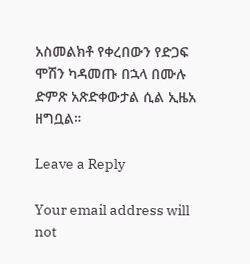አስመልክቶ የቀረበውን የድጋፍ ሞሽን ካዳመጡ በኋላ በሙሉ ድምጽ አጽድቀውታል ሲል ኢዜአ ዘግቧል።

Leave a Reply

Your email address will not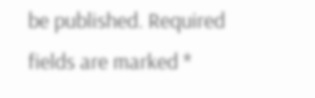be published. Required fields are marked *